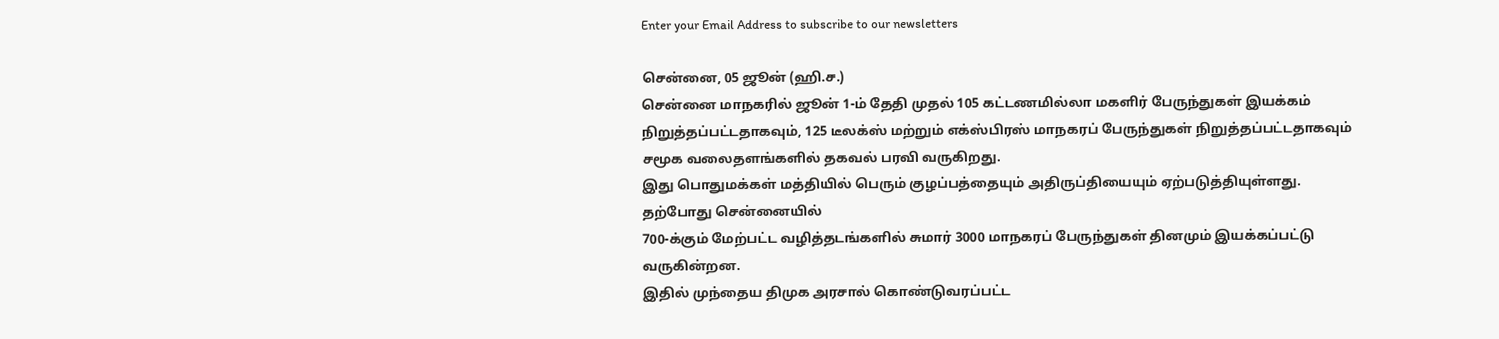Enter your Email Address to subscribe to our newsletters

சென்னை, 05 ஜூன் (ஹி.ச.)
சென்னை மாநகரில் ஜூன் 1-ம் தேதி முதல் 105 கட்டணமில்லா மகளிர் பேருந்துகள் இயக்கம் நிறுத்தப்பட்டதாகவும், 125 டீலக்ஸ் மற்றும் எக்ஸ்பிரஸ் மாநகரப் பேருந்துகள் நிறுத்தப்பட்டதாகவும் சமூக வலைதளங்களில் தகவல் பரவி வருகிறது.
இது பொதுமக்கள் மத்தியில் பெரும் குழப்பத்தையும் அதிருப்தியையும் ஏற்படுத்தியுள்ளது.
தற்போது சென்னையில்
700-க்கும் மேற்பட்ட வழித்தடங்களில் சுமார் 3000 மாநகரப் பேருந்துகள் தினமும் இயக்கப்பட்டு வருகின்றன.
இதில் முந்தைய திமுக அரசால் கொண்டுவரப்பட்ட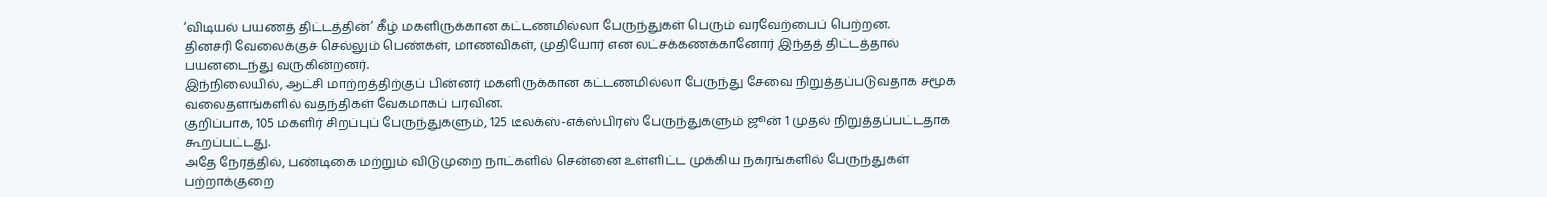‘விடியல் பயணத் திட்டத்தின்’ கீழ் மகளிருக்கான கட்டணமில்லா பேருந்துகள் பெரும் வரவேற்பைப் பெற்றன.
தினசரி வேலைக்குச் செல்லும் பெண்கள், மாணவிகள், முதியோர் என லட்சக்கணக்கானோர் இந்தத் திட்டத்தால் பயனடைந்து வருகின்றனர்.
இந்நிலையில், ஆட்சி மாற்றத்திற்குப் பின்னர் மகளிருக்கான கட்டணமில்லா பேருந்து சேவை நிறுத்தப்படுவதாக சமூக வலைதளங்களில் வதந்திகள் வேகமாகப் பரவின.
குறிப்பாக, 105 மகளிர் சிறப்புப் பேருந்துகளும், 125 டீலக்ஸ்-எக்ஸ்பிரஸ் பேருந்துகளும் ஜூன் 1 முதல் நிறுத்தப்பட்டதாக கூறப்பட்டது.
அதே நேரத்தில், பண்டிகை மற்றும் விடுமுறை நாட்களில் சென்னை உள்ளிட்ட முக்கிய நகரங்களில் பேருந்துகள் பற்றாக்குறை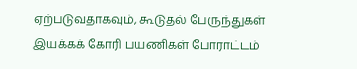ஏற்படுவதாகவும், கூடுதல் பேருந்துகள் இயக்கக் கோரி பயணிகள் போராட்டம்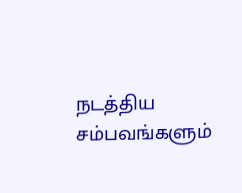நடத்திய சம்பவங்களும்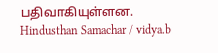பதிவாகியுள்ளன.
Hindusthan Samachar / vidya.b